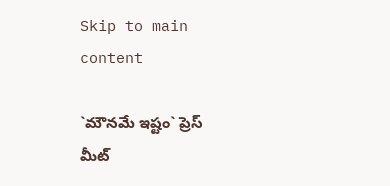Skip to main content

`మౌన‌మే ఇష్టం` ప్రెస్ మీట్‌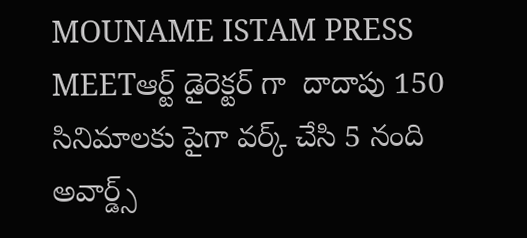MOUNAME ISTAM PRESS MEETఆర్ట్ డైరెక్టర్ గా  దాదాపు 150 సినిమాలకు పైగా వర్క్ చేసి 5 నంది అవార్డ్స్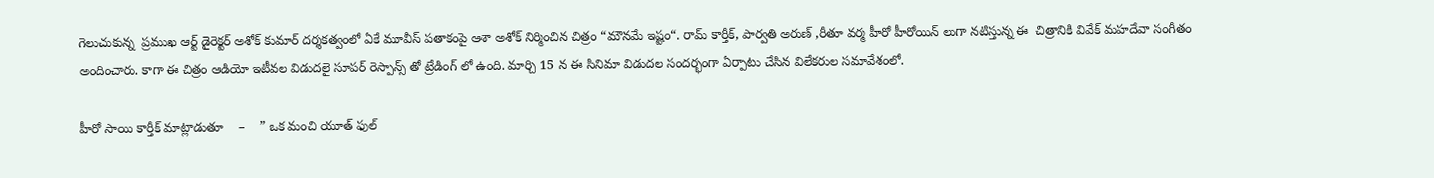గెలుచుకున్న  ప్రముఖ ఆర్ట్ డైరెక్ట‌ర్ అశోక్ కుమార్ ద‌ర్శ‌క‌త్వంలో ఏకే మూవీస్ ప‌తాకంపై ఆశా అశోక్ నిర్మించిన చిత్రం “మౌన‌మే ఇష్టం“. రామ్ కార్తీక్‌, పార్వ‌తి అరుణ్ ,రీతూ వర్మ హీరో హీరోయిన్ లుగా నటిస్తున్న ఈ  చిత్రానికి వివేక్ మహదేవా సంగీతం అందించారు. కాగా ఈ చిత్రం ఆడియో ఇటీవల విడుదలై సూపర్ రెస్పాన్స్ తో ట్రేడింగ్ లో ఉంది. మార్చి 15 న ఈ సినిమా విడుదల సందర్భంగా ఏర్పాటు చేసిన విలేకరుల సమావేశంలో.

హీరో సాయి కార్తీక్ మాట్లాడుతూ    –    ” ఒక మంచి యూత్ ఫుల్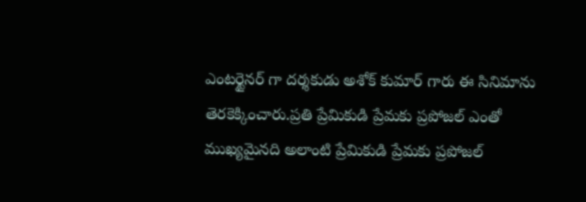ఎంటర్టైనర్ గా దర్శకుడు అశోక్ కుమార్ గారు ఈ సినిమాను తెరకెక్కించారు.ప్రతి ప్రేమికుడి ప్రేమకు ప్రపోజల్ ఎంతో ముఖ్యమైనది అలాంటి ప్రేమికుడి ప్రేమకు ప్రపోజల్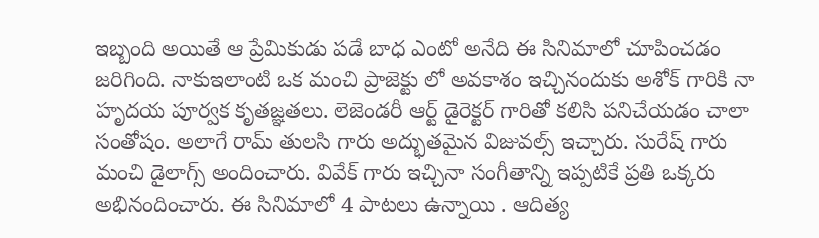ఇబ్బంది అయితే ఆ ప్రేమికుడు పడే బాధ ఎంటో అనేది ఈ సినిమాలో చూపించడం జరిగింది. నాకుఇలాంటి ఒక మంచి ప్రాజెక్టు లో అవకాశం ఇచ్చినందుకు అశోక్ గారికి నా హృదయ పూర్వక కృతజ్ఞతలు. లెజెండరీ ఆర్ట్ డైరెక్టర్ గారితో కలిసి పనిచేయడం చాలా సంతోషం. అలాగే రామ్ తులసి గారు అద్భుతమైన విజువల్స్ ఇచ్చారు. సురేష్ గారు మంచి డైలాగ్స్ అందించారు. వివేక్ గారు ఇచ్చినా సంగీతాన్ని ఇప్పటికే ప్రతి ఒక్కరు అభినందించారు. ఈ సినిమాలో 4 పాటలు ఉన్నాయి . ఆదిత్య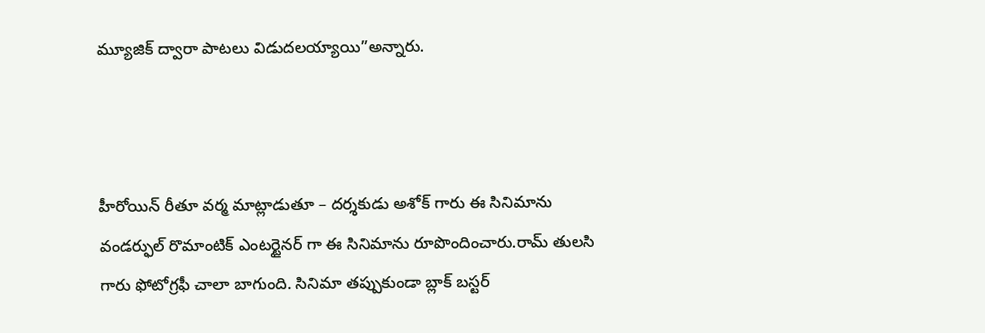మ్యూజిక్ ద్వారా పాటలు విడుదలయ్యాయి”అన్నారు.



హీరోయిన్ రీతూ వర్మ మాట్లాడుతూ – దర్శకుడు అశోక్ గారు ఈ సినిమాను వండర్ఫుల్ రొమాంటిక్ ఎంటర్టైనర్ గా ఈ సినిమాను రూపొందించారు.రామ్ తులసి గారు ఫోటోగ్రఫీ చాలా బాగుంది. సినిమా తప్పుకుండా బ్లాక్ బస్టర్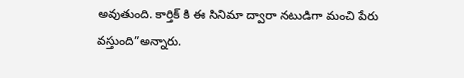అవుతుంది. కార్తిక్ కి ఈ సినిమా ద్వారా నటుడిగా మంచి పేరు వస్తుంది”అన్నారు.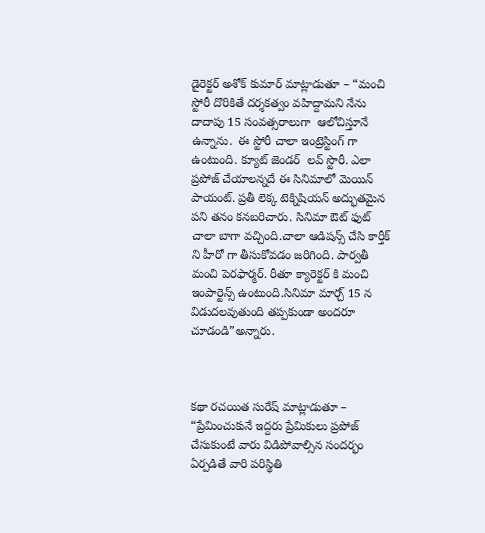డైరెక్టర్ అశోక్ కుమార్ మాట్లాడుతూ – “మంచి స్టోరీ దొరికితే దర్శకత్వం వహిద్దామని నేను దాదాపు 15 సంవత్సరాలుగా  ఆలోచిస్తూనే ఉన్నాను.  ఈ స్టోరీ చాలా ఇంట్రెస్టింగ్ గా ఉంటుంది. క్యూట్ జెండర్  లవ్ స్టొరీ. ఎలా ప్రపోజ్ చేయాలన్నదే ఈ సినిమాలో మెయిన్ పాయంట్. ప్రతీ లెక్క టెక్నిషియన్ అద్భుతమైన పని తనం కనబరిచారు. సినిమా ఔట్ ఫుట్ చాలా బాగా వచ్చింది.చాలా ఆడిషన్స్ చేసి కార్తీక్ ని హీరో గా తీసుకోవడం జరిగింది. పార్వతీ మంచి పెరఫార్మర్. రీతూ క్యారెక్టర్ కి మంచి ఇంపార్టెన్స్ ఉంటుంది.సినిమా మార్చ్ 15 న విడుదలవుతుంది తప్పకుండా అందరూ చూడండి”అన్నారు.



కథా రచయిత సురేష్ మాట్లాడుతూ – “ప్రేమించుకునే ఇద్దరు ప్రేమికులు ప్రపోజ్ చేసుకుంటే వారు విడిపోవాల్సిన సందర్భం ఏర్పడితే వారి పరిస్థితి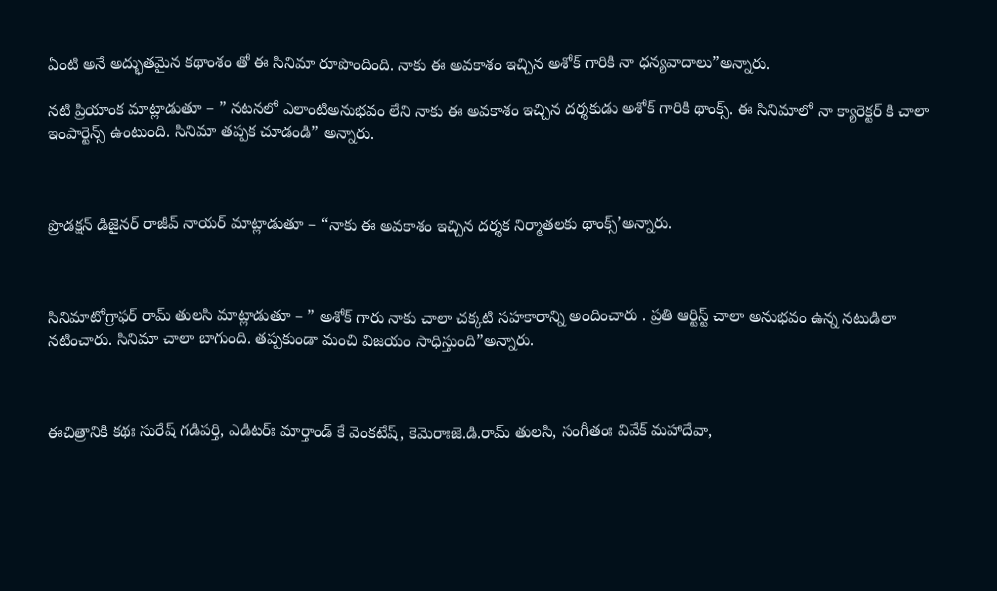ఏంటి అనే అద్భుతమైన కథాంశం తో ఈ సినిమా రూపొందింది. నాకు ఈ అవకాశం ఇచ్చిన అశోక్ గారికి నా ధన్యవాదాలు”అన్నారు.

నటి ప్రియాంక మాట్లాడుతూ – ” నటనలో ఎలాంటిఅనుభవం లేని నాకు ఈ అవకాశం ఇచ్చిన దర్శకుడు అశోక్ గారికి థాంక్స్. ఈ సినిమాలో నా క్యారెక్టర్ కి చాలా ఇంపార్టెన్స్ ఉంటుంది. సినిమా తప్పక చూడండి” అన్నారు.



ప్రొడక్షన్ డిజైనర్ రాజీవ్ నాయర్ మాట్లాడుతూ – “నాకు ఈ అవకాశం ఇచ్చిన దర్శక నిర్మాతలకు థాంక్స్’అన్నారు.



సినిమాటోగ్రాఫర్ రామ్ తులసి మాట్లాడుతూ – ” అశోక్ గారు నాకు చాలా చక్కటి సహకారాన్ని అందించారు . ప్రతి ఆర్టిస్ట్ చాలా అనుభవం ఉన్న నటుడిలా నటించారు. సినిమా చాలా బాగుంది. తప్పకుండా మంచి విజయం సాధిస్తుంది”అన్నారు.



ఈచిత్రానికి క‌థః సురేష్ గ‌డిప‌ర్తి, ఎడిట‌ర్ః మార్తాండ్ కే వెంక‌టేష్‌, కెమెరాఃజె.డి.రామ్ తుల‌సి, సంగీతంః వివేక్ మ‌హాదేవా,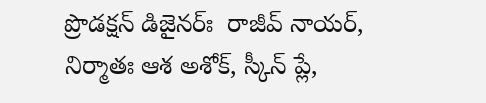ప్రొడ‌క్ష‌న్ డిజైన‌ర్ః  రాజీవ్ నాయ‌ర్‌, నిర్మాతః ఆశ అశోక్‌, స్కీన్ ప్లే,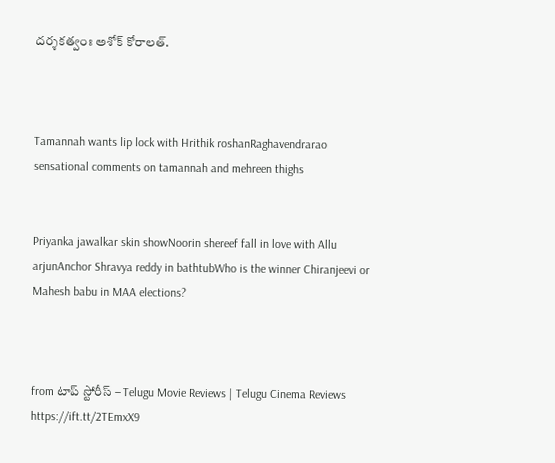ద‌ర్శ‌కత్వంః అశోక్ కోరాల‌త్‌.



Tamannah wants lip lock with Hrithik roshanRaghavendrarao sensational comments on tamannah and mehreen thighs


Priyanka jawalkar skin showNoorin shereef fall in love with Allu arjunAnchor Shravya reddy in bathtubWho is the winner Chiranjeevi or Mahesh babu in MAA elections?



from టాప్ స్టోరీస్ – Telugu Movie Reviews | Telugu Cinema Reviews https://ift.tt/2TEmxX9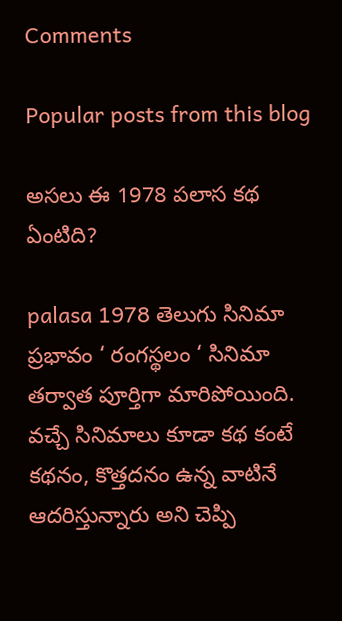Comments

Popular posts from this blog

అసలు ఈ 1978 పలాస కథ ఏంటిది?

palasa 1978 తెలుగు సినిమా ప్రభావం ‘ రంగస్థలం ‘ సినిమా తర్వాత పూర్తిగా మారిపోయింది. వచ్చే సినిమాలు కూడా కథ కంటే కథనం, కొత్తదనం ఉన్న వాటినే ఆదరిస్తున్నారు అని చెప్పి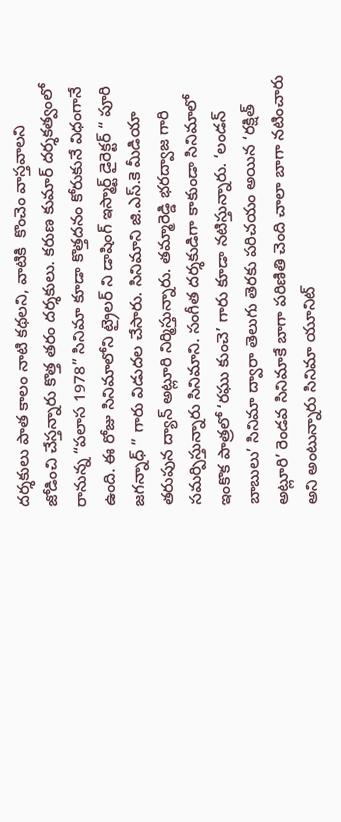దర్శకులు పాత కాలం నాటి కథలని, వాటికి  కొంచెం వాస్తవాలని జోడించి చేస్తన్నారు కొత్త తరం దర్శకులు. కరుణ కుమార్ దర్శకత్వంలో రానున్న “పలాస 1978” సినిమా కూడా కొత్తదనం కోరుకునే విధంగానే ఉంది. ఈ రోజు సినిమాలోని ట్రైలర్ ని డాషింగ్ ఇస్మార్ట్ డైరెక్టర్ “ పూరి జగన్నాధ్ ” గారు విడుదల చేసారు. సినిమాని జి.ఎస్.కె మీడియా తరుపున ద్యాన్ అట్లూరి నిర్మిస్తున్నారు. తమ్మారెడ్డి భరద్వాజ గారి సమర్పిస్తున్నారు సినిమాని. సంగీత దర్శకుడిగా కాకుండా సినిమాలో ఇంకొక పాత్రలో ‘రఘు కుంచె’ గారు కూడా నటిస్తున్నారు. ‘లండన్ బాబులు’ సినిమా ద్వారా తెలుగు తెరకు పరిచయం అయిన ‘రక్షిత్ అట్లూరి’ రెండవ సినిమాకే బాగా పరిణితి చెంది చాలా బాగా నటించారు అని అంటున్నారు సినిమా యూనిట్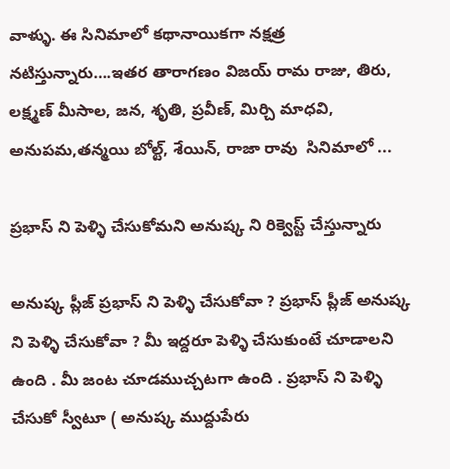వాళ్ళు. ఈ సినిమాలో కథానాయికగా నక్షత్ర నటిస్తున్నారు….ఇతర తారాగణం విజయ్ రామ రాజు, తిరు, లక్ష్మణ్ మీసాల, జన, శృతి, ప్రవీణ్, మిర్చి మాధవి, అనుపమ,తన్మయి బోల్ట్, శేయిన్, రాజా రావు  సినిమాలో ...

ప్రభాస్ ని పెళ్ళి చేసుకోమని అనుష్క ని రిక్వెస్ట్ చేస్తున్నారు

అనుష్క ప్లీజ్ ప్రభాస్ ని పెళ్ళి చేసుకోవా ? ప్రభాస్ ప్లీజ్ అనుష్క ని పెళ్ళి చేసుకోవా ? మీ ఇద్దరూ పెళ్ళి చేసుకుంటే చూడాలని ఉంది . మీ జంట చూడముచ్చటగా ఉంది . ప్రభాస్ ని పెళ్ళి చేసుకో స్వీటూ ( అనుష్క ముద్దుపేరు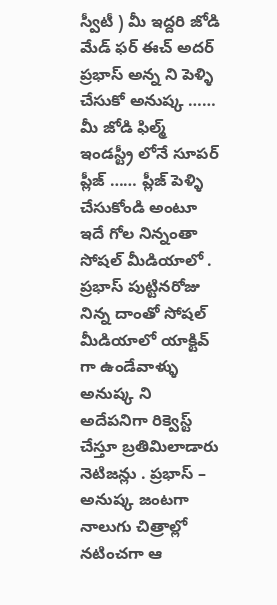స్వీటీ ) మీ ఇద్దరి జోడి మేడ్ ఫర్ ఈచ్ అదర్ ప్రభాస్ అన్న ని పెళ్ళి చేసుకో అనుష్క …… మీ జోడి ఫిల్మ్ ఇండస్ట్రీ లోనే సూపర్ ప్లీజ్ …… ప్లీజ్ పెళ్ళి చేసుకోండి అంటూ ఇదే గోల నిన్నంతా సోషల్ మీడియాలో . ప్రభాస్ పుట్టినరోజు నిన్న దాంతో సోషల్ మీడియాలో యాక్టివ్ గా ఉండేవాళ్ళు అనుష్క ని అదేపనిగా రిక్వెస్ట్ చేస్తూ బ్రతిమిలాడారు నెటిజన్లు . ప్రభాస్ – అనుష్క జంటగా నాలుగు చిత్రాల్లో నటించగా ఆ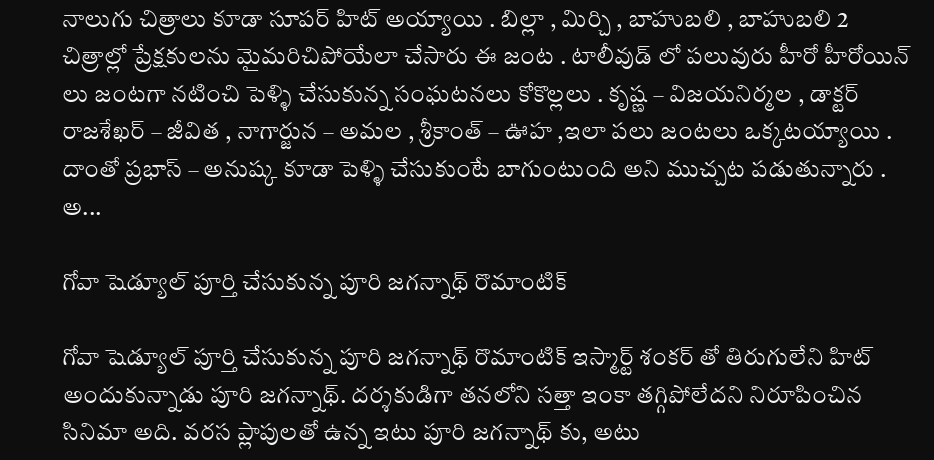నాలుగు చిత్రాలు కూడా సూపర్ హిట్ అయ్యాయి . బిల్లా , మిర్చి , బాహుబలి , బాహుబలి 2 చిత్రాల్లో ప్రేక్షకులను మైమరిచిపోయేలా చేసారు ఈ జంట . టాలీవుడ్ లో పలువురు హీరో హీరోయిన్ లు జంటగా నటించి పెళ్ళి చేసుకున్న సంఘటనలు కోకొల్లలు . కృష్ణ – విజయనిర్మల , డాక్టర్ రాజశేఖర్ – జీవిత , నాగార్జున – అమల , శ్రీకాంత్ – ఊహ ,ఇలా పలు జంటలు ఒక్కటయ్యాయి . దాంతో ప్రభాస్ – అనుష్క కూడా పెళ్ళి చేసుకుంటే బాగుంటుంది అని ముచ్చట పడుతున్నారు . అ...

గోవా షెడ్యూల్ పూర్తి చేసుకున్న పూరి జగన్నాథ్ రొమాంటిక్

గోవా షెడ్యూల్ పూర్తి చేసుకున్న పూరి జగన్నాథ్ రొమాంటిక్ ఇస్మార్ట్ శంకర్ తో తిరుగులేని హిట్ అందుకున్నాడు పూరి జగన్నాథ్. దర్శకుడిగా తనలోని సత్తా ఇంకా తగ్గిపోలేదని నిరూపించిన సినిమా అది. వరస ప్లాపులతో ఉన్న ఇటు పూరి జగన్నాథ్ కు, అటు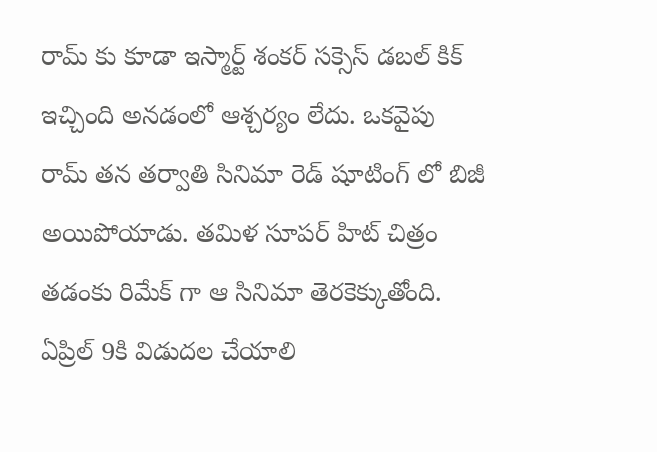రామ్ కు కూడా ఇస్మార్ట్ శంకర్ సక్సెస్ డబల్ కిక్ ఇచ్చింది అనడంలో ఆశ్చర్యం లేదు. ఒకవైపు రామ్ తన తర్వాతి సినిమా రెడ్ షూటింగ్ లో బిజీ అయిపోయాడు. తమిళ సూపర్ హిట్ చిత్రం తడంకు రిమేక్ గా ఆ సినిమా తెరకెక్కుతోంది. ఏప్రిల్ 9కి విడుదల చేయాలి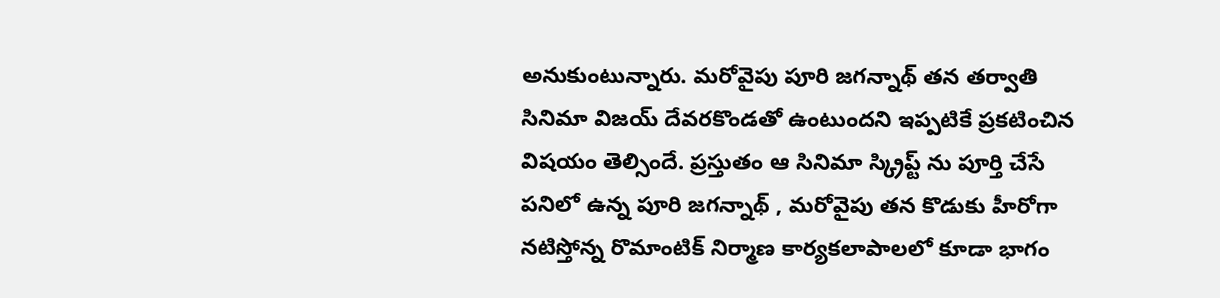అనుకుంటున్నారు. మరోవైపు పూరి జగన్నాథ్ తన తర్వాతి సినిమా విజయ్ దేవరకొండతో ఉంటుందని ఇప్పటికే ప్రకటించిన విషయం తెల్సిందే. ప్రస్తుతం ఆ సినిమా స్క్రిప్ట్ ను పూర్తి చేసే పనిలో ఉన్న పూరి జగన్నాథ్ , మరోవైపు తన కొడుకు హీరోగా నటిస్తోన్న రొమాంటిక్ నిర్మాణ కార్యకలాపాలలో కూడా భాగం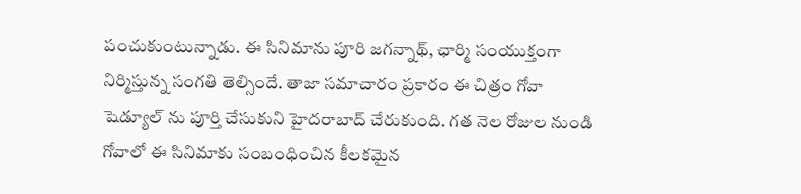పంచుకుంటున్నాడు. ఈ సినిమాను పూరి జగన్నాథ్, ఛార్మి సంయుక్తంగా నిర్మిస్తున్న సంగతి తెల్సిందే. తాజా సమాచారం ప్రకారం ఈ చిత్రం గోవా షెడ్యూల్ ను పూర్తి చేసుకుని హైదరాబాద్ చేరుకుంది. గత నెల రోజుల నుండి గోవాలో ఈ సినిమాకు సంబంధించిన కీలకమైన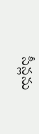సీన్లను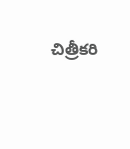చిత్రీకరి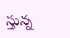స్తున్న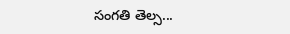సంగతి తెల్స...